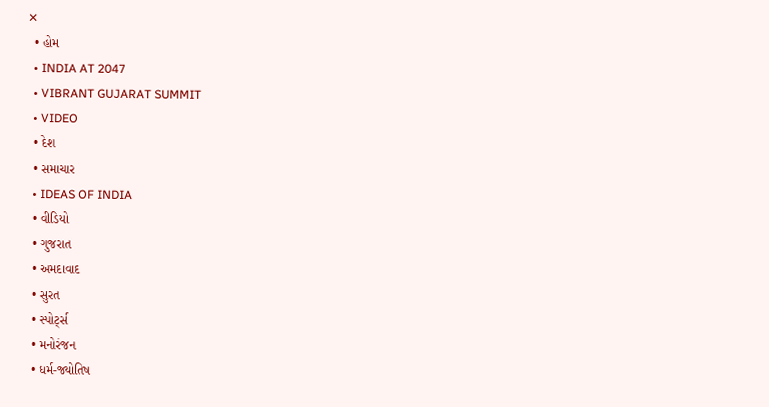✕
  • હોમ
  • INDIA AT 2047
  • VIBRANT GUJARAT SUMMIT
  • VIDEO
  • દેશ
  • સમાચાર
  • IDEAS OF INDIA
  • વીડિયો
  • ગુજરાત
  • અમદાવાદ
  • સુરત
  • સ્પોર્ટ્સ
  • મનોરંજન
  • ધર્મ-જ્યોતિષ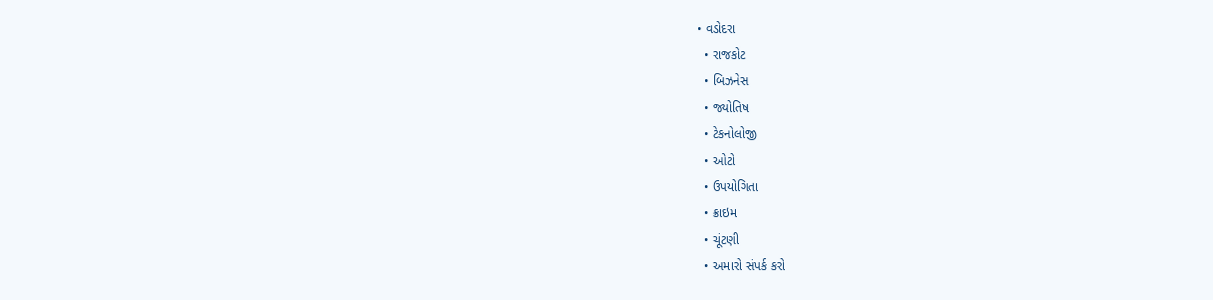• વડોદરા
  • રાજકોટ
  • બિઝનેસ
  • જ્યોતિષ
  • ટેકનોલોજી
  • ઓટો
  • ઉપયોગિતા
  • ક્રાઇમ
  • ચૂંટણી
  • અમારો સંપર્ક કરો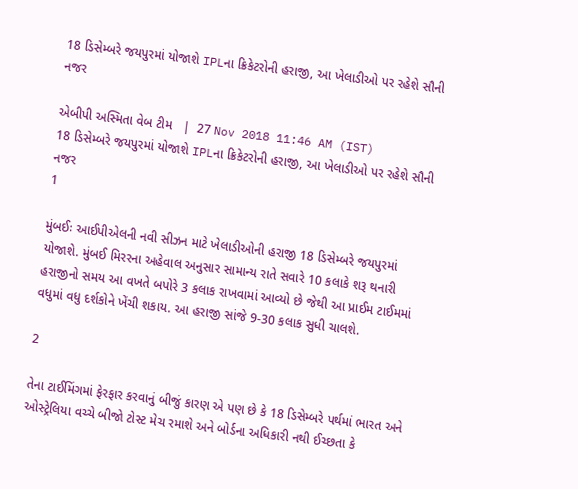18 ડિસેમ્બરે જયપુરમાં યોજાશે IPLના ક્રિકેટરોની હરાજી, આ ખેલાડીઓ પર રહેશે સૌની નજર

એબીપી અસ્મિતા વેબ ટીમ   |  27 Nov 2018 11:46 AM (IST)
18 ડિસેમ્બરે જયપુરમાં યોજાશે IPLના ક્રિકેટરોની હરાજી, આ ખેલાડીઓ પર રહેશે સૌની નજર
1

મુંબઈઃ આઈપીએલની નવી સીઝન માટે ખેલાડીઓની હરાજી 18 ડિસેમ્બરે જયપુરમાં યોજાશે. મુંબઈ મિરરના અહેવાલ અનુસાર સામાન્ય રાતે સવારે 10 કલાકે શરૂ થનારી હરાજીનો સમય આ વખતે બપોરે 3 કલાક રાખવામાં આવ્યો છે જેથી આ પ્રાઈમ ટાઈમમાં વધુમાં વધુ દર્શકોને ખેંચી શકાય. આ હરાજી સાંજે 9-30 કલાક સુધી ચાલશે.

2

તેના ટાઈમિંગમાં ફેરફાર કરવાનું બીજું કારણ એ પણ છે કે 18 ડિસેમ્બરે પર્થમાં ભારત અને ઓસ્ટ્રેલિયા વચ્ચે બીજો ટોસ્ટ મેચ રમાશે અને બોર્ડના અધિકારી નથી ઈચ્છતા કે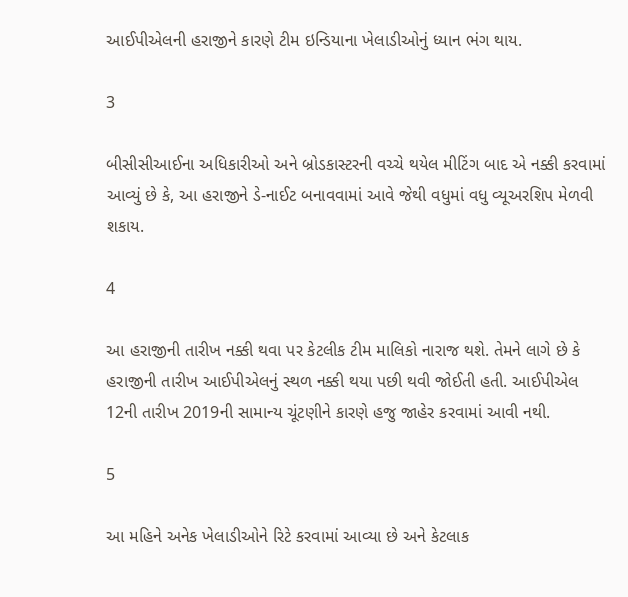આઈપીએલની હરાજીને કારણે ટીમ ઇન્ડિયાના ખેલાડીઓનું ધ્યાન ભંગ થાય.

3

બીસીસીઆઈના અધિકારીઓ અને બ્રોડકાસ્ટરની વચ્ચે થયેલ મીટિંગ બાદ એ નક્કી કરવામાં આવ્યું છે કે, આ હરાજીને ડે-નાઈટ બનાવવામાં આવે જેથી વધુમાં વધુ વ્યૂઅરશિપ મેળવી શકાય.

4

આ હરાજીની તારીખ નક્કી થવા પર કેટલીક ટીમ માલિકો નારાજ થશે. તેમને લાગે છે કે હરાજીની તારીખ આઈપીએલનું સ્થળ નક્કી થયા પછી થવી જોઈતી હતી. આઈપીએલ 12ની તારીખ 2019ની સામાન્ય ચૂંટણીને કારણે હજુ જાહેર કરવામાં આવી નથી.

5

આ મહિને અનેક ખેલાડીઓને રિટે કરવામાં આવ્યા છે અને કેટલાક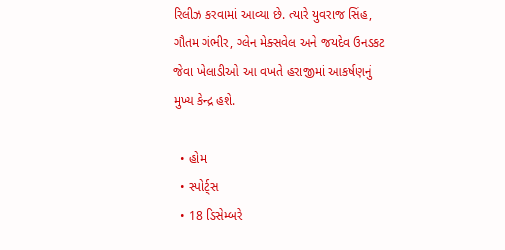રિલીઝ કરવામાં આવ્યા છે. ત્યારે યુવરાજ સિંહ, ગૌતમ ગંભીર, ગ્લેન મેક્સવેલ અને જયદેવ ઉનડકટ જેવા ખેલાડીઓ આ વખતે હરાજીમાં આકર્ષણનું મુખ્ય કેન્દ્ર હશે.

  • હોમ
  • સ્પોર્ટ્સ
  • 18 ડિસેમ્બરે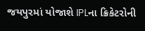જયપુરમાં યોજાશે IPLના ક્રિકેટરોની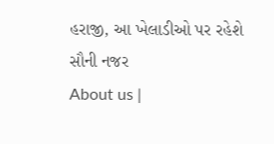હરાજી, આ ખેલાડીઓ પર રહેશે સૌની નજર
About us |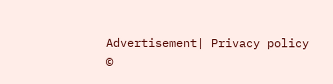Advertisement| Privacy policy
©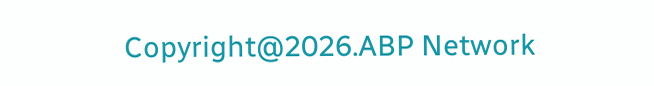Copyright@2026.ABP Network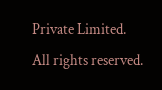Private Limited. All rights reserved.